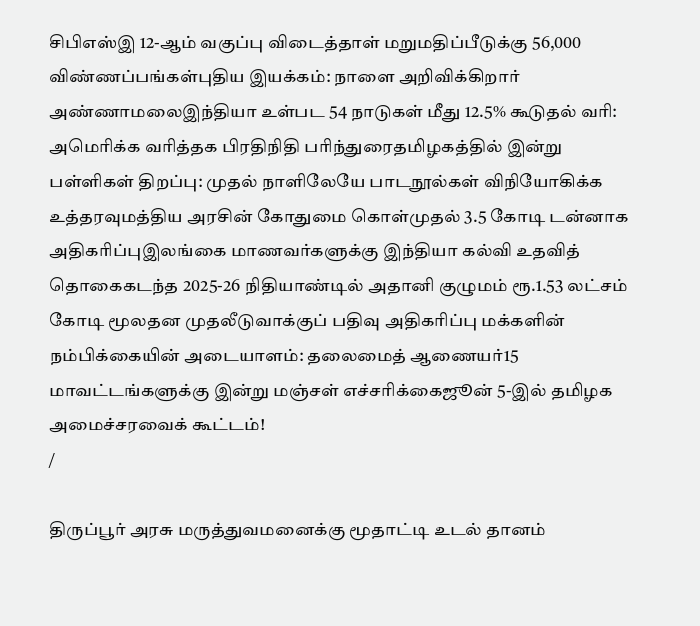சிபிஎஸ்இ 12-ஆம் வகுப்பு விடைத்தாள் மறுமதிப்பீடுக்கு 56,000 விண்ணப்பங்கள்புதிய இயக்கம்: நாளை அறிவிக்கிறார் அண்ணாமலைஇந்தியா உள்பட 54 நாடுகள் மீது 12.5% கூடுதல் வரி: அமெரிக்க வரித்தக பிரதிநிதி பரிந்துரைதமிழகத்தில் இன்று பள்ளிகள் திறப்பு: முதல் நாளிலேயே பாடநூல்கள் விநியோகிக்க உத்தரவுமத்திய அரசின் கோதுமை கொள்முதல் 3.5 கோடி டன்னாக அதிகரிப்புஇலங்கை மாணவர்களுக்கு இந்தியா கல்வி உதவித் தொகைகடந்த 2025-26 நிதியாண்டில் அதானி குழுமம் ரூ.1.53 லட்சம் கோடி மூலதன முதலீடுவாக்குப் பதிவு அதிகரிப்பு மக்களின் நம்பிக்கையின் அடையாளம்: தலைமைத் ஆணையர்15 மாவட்டங்களுக்கு இன்று மஞ்சள் எச்சரிக்கைஜூன் 5-இல் தமிழக அமைச்சரவைக் கூட்டம்!
/

திருப்பூர் அரசு மருத்துவமனைக்கு மூதாட்டி உடல் தானம்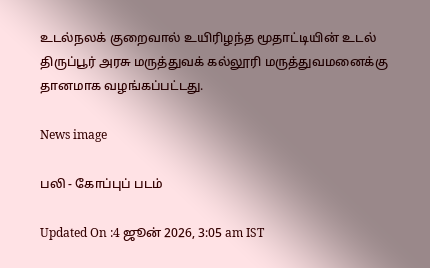உடல்நலக் குறைவால் உயிரிழந்த மூதாட்டியின் உடல் திருப்பூர் அரசு மருத்துவக் கல்லூரி மருத்துவமனைக்கு தானமாக வழங்கப்பட்டது.

News image

பலி - கோப்புப் படம்

Updated On :4 ஜூன் 2026, 3:05 am IST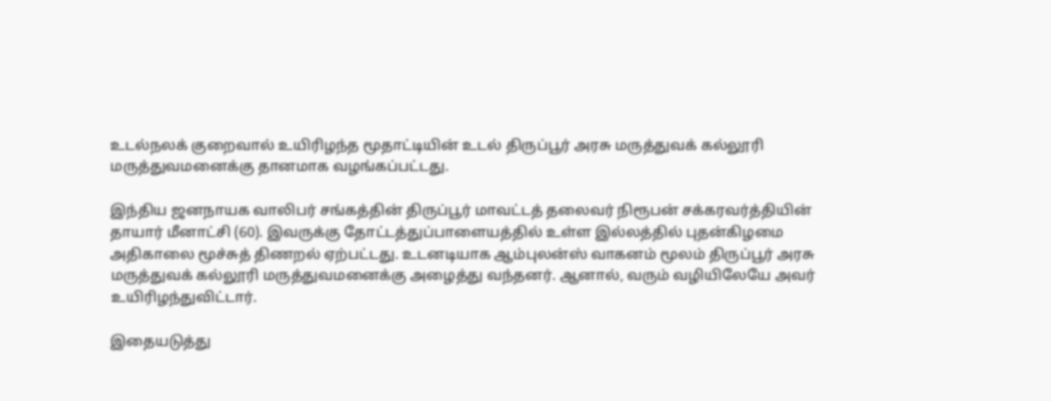உடல்நலக் குறைவால் உயிரிழந்த மூதாட்டியின் உடல் திருப்பூர் அரசு மருத்துவக் கல்லூரி மருத்துவமனைக்கு தானமாக வழங்கப்பட்டது.

இந்திய ஜனநாயக வாலிபர் சங்கத்தின் திருப்பூர் மாவட்டத் தலைவர் நிரூபன் சக்கரவர்த்தியின் தாயார் மீனாட்சி (60). இவருக்கு தோட்டத்துப்பாளையத்தில் உள்ள இல்லத்தில் புதன்கிழமை அதிகாலை மூச்சுத் திணறல் ஏற்பட்டது. உடனடியாக ஆம்புலன்ஸ் வாகனம் மூலம் திருப்பூர் அரசு மருத்துவக் கல்லூரி மருத்துவமனைக்கு அழைத்து வந்தனர். ஆனால், வரும் வழியிலேயே அவர் உயிரிழந்துவிட்டார்.

இதையடுத்து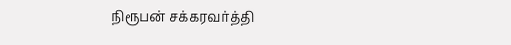நிரூபன் சக்கரவர்த்தி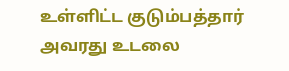உள்ளிட்ட குடும்பத்தார் அவரது உடலை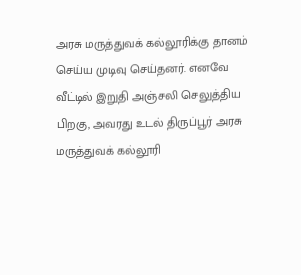அரசு மருத்துவக் கல்லூரிக்கு தானம் செய்ய முடிவு செய்தனர். எனவே வீட்டில் இறுதி அஞ்சலி செலுத்திய பிறகு, அவரது உடல் திருப்பூர் அரசு மருத்துவக் கல்லூரி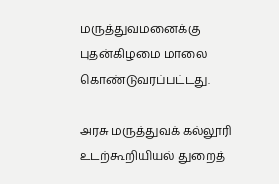மருத்துவமனைக்கு புதன்கிழமை மாலை கொண்டுவரப்பட்டது.

அரசு மருத்துவக் கல்லூரி உடற்கூறியியல் துறைத்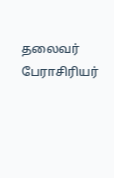தலைவர் பேராசிரியர்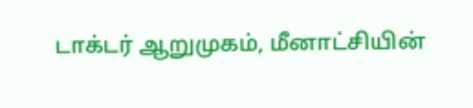டாக்டர் ஆறுமுகம், மீனாட்சியின்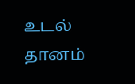உடல் தானம்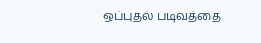ஒப்புதல் படிவத்தை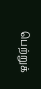பெற்றுக்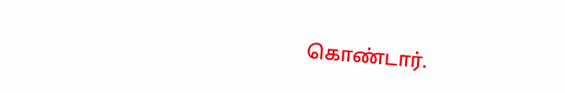கொண்டார்.